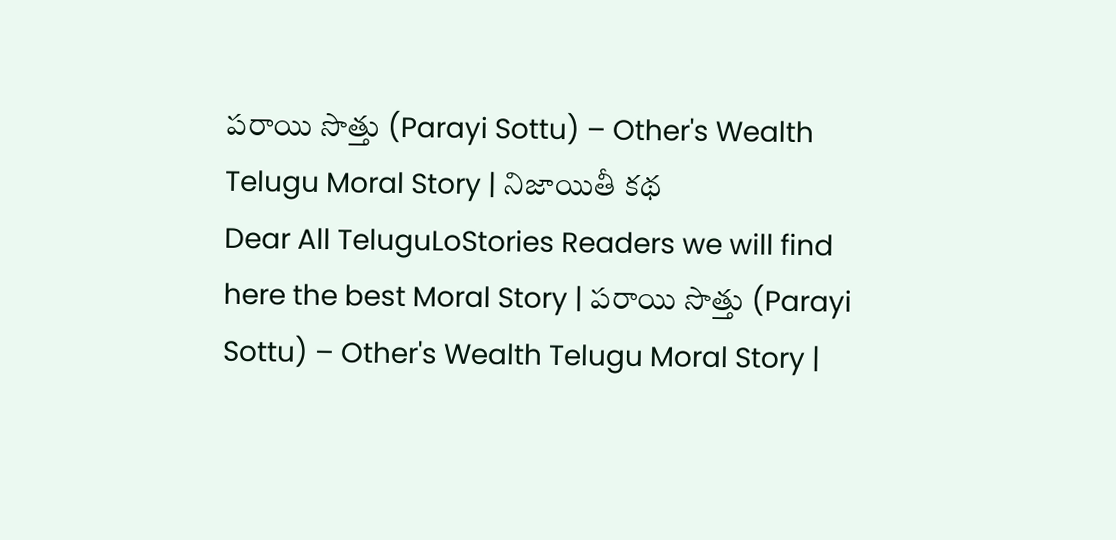పరాయి సొత్తు (Parayi Sottu) – Other's Wealth Telugu Moral Story | నిజాయితీ కథ
Dear All TeluguLoStories Readers we will find here the best Moral Story | పరాయి సొత్తు (Parayi Sottu) – Other's Wealth Telugu Moral Story |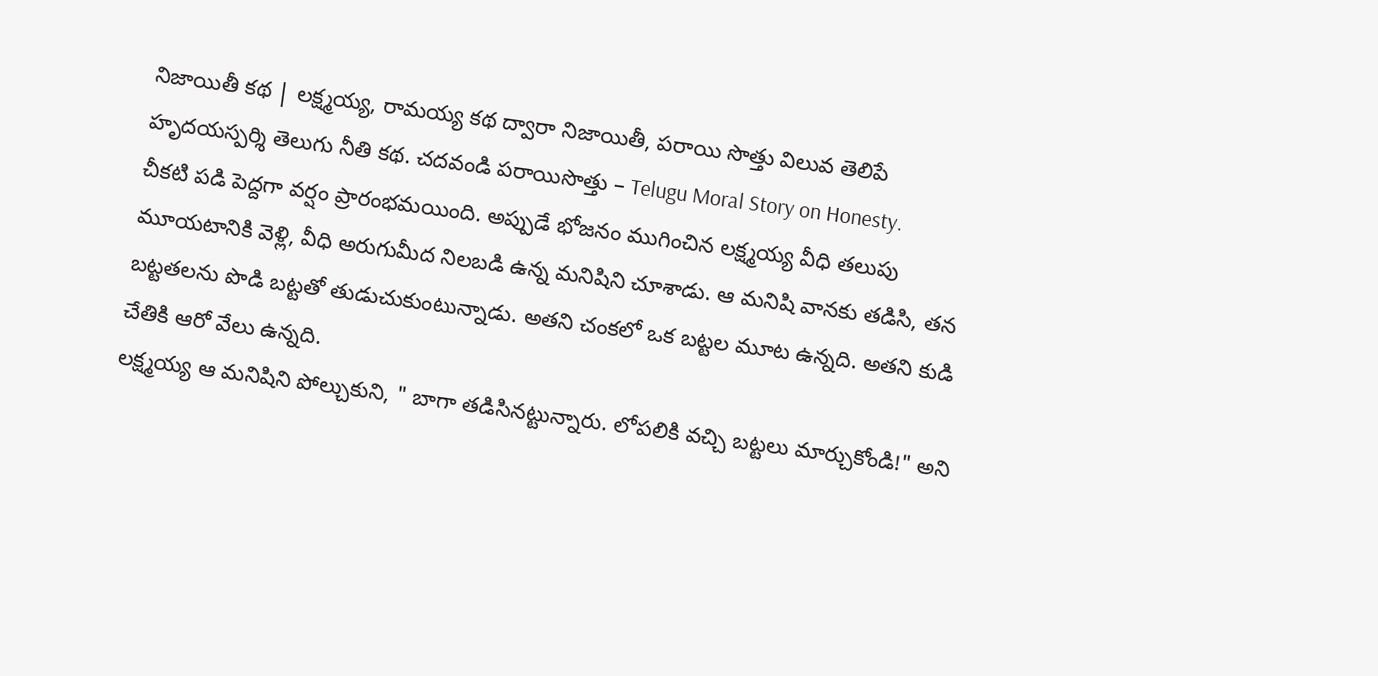నిజాయితీ కథ | లక్ష్మయ్య, రామయ్య కథ ద్వారా నిజాయితీ, పరాయి సొత్తు విలువ తెలిపే హృదయస్పర్శి తెలుగు నీతి కథ. చదవండి పరాయిసొత్తు – Telugu Moral Story on Honesty.
చీకటి పడి పెద్దగా వర్షం ప్రారంభమయింది. అప్పుడే భోజనం ముగించిన లక్ష్మయ్య వీధి తలుపు మూయటానికి వెళ్లి, వీధి అరుగుమీద నిలబడి ఉన్న మనిషిని చూశాడు. ఆ మనిషి వానకు తడిసి, తన బట్టతలను పొడి బట్టతో తుడుచుకుంటున్నాడు. అతని చంకలో ఒక బట్టల మూట ఉన్నది. అతని కుడి చేతికి ఆరో వేలు ఉన్నది.
లక్ష్మయ్య ఆ మనిషిని పోల్చుకుని, " బాగా తడిసినట్టున్నారు. లోపలికి వచ్చి బట్టలు మార్చుకోండి!" అని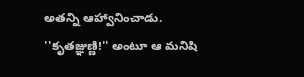అతన్ని ఆహ్వానించాడు.
''కృతజ్ఞుణ్ణి!'' అంటూ ఆ మనిషి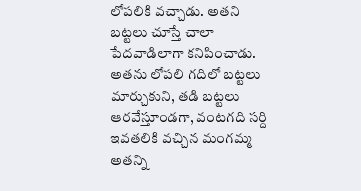లోపలికి వచ్చాడు. అతని బట్టలు చూస్తే చాలా పేదవాడిలాగా కనిపించాడు. అతను లోపలి గదిలో బట్టలు మార్చుకుని, తడి బట్టలు ఆరవేస్తూండగా, వంటగది సర్ది ఇవతలికి వచ్చిన మంగమ్మ అతన్ని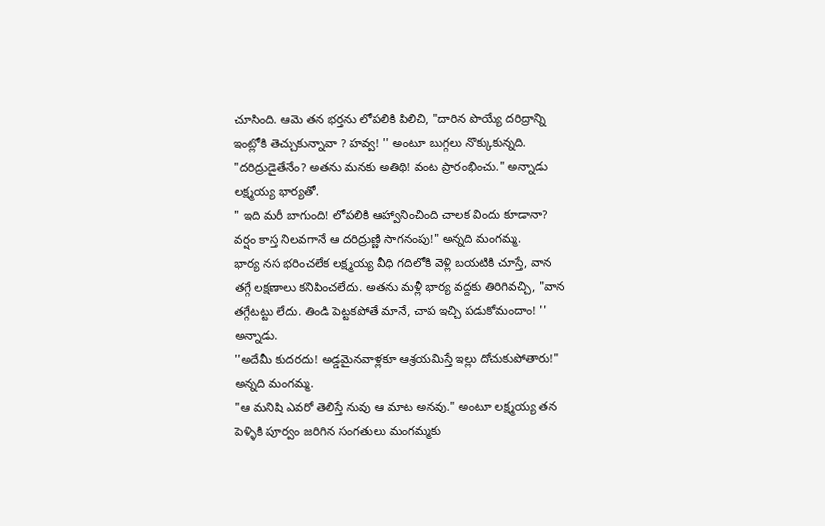చూసింది. ఆమె తన భర్తను లోపలికి పిలిచి, "దారిన పొయ్యే దరిద్రాన్ని ఇంట్లోకి తెచ్చుకున్నావా ? హవ్వ! '' అంటూ బుగ్గలు నొక్కుకున్నది.
"దరిద్రుడైతేనేం? అతను మనకు అతిథి! వంట ప్రారంభించు." అన్నాడు లక్ష్మయ్య భార్యతో.
" ఇది మరీ బాగుంది! లోపలికి ఆహ్వానించింది చాలక విందు కూడానా? వర్షం కాస్త నిలవగానే ఆ దరిద్రుణ్ణి సాగనంపు!" అన్నది మంగమ్మ.
భార్య నస భరించలేక లక్ష్మయ్య వీధి గదిలోకి వెళ్లి బయటికి చూస్తే, వాన తగ్గే లక్షణాలు కనిపించలేదు. అతను మళ్లీ భార్య వద్దకు తిరిగివచ్చి, "వాన తగ్గేటట్టు లేదు. తిండి పెట్టకపోతే మానే, చాప ఇచ్చి పడుకోమందాం! '' అన్నాడు.
''అదేమీ కుదరదు! అడ్డమైనవాళ్లకూ ఆశ్రయమిస్తే ఇల్లు దోచుకుపోతారు!" అన్నది మంగమ్మ.
"ఆ మనిషి ఎవరో తెలిస్తే నువు ఆ మాట అనవు." అంటూ లక్ష్మయ్య తన పెళ్ళికి పూర్వం జరిగిన సంగతులు మంగమ్మకు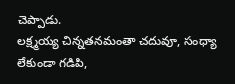చెప్పాడు.
లక్ష్మయ్య చిన్నతనమంతా చదువూ, సంధ్యా లేకుండా గడిపి,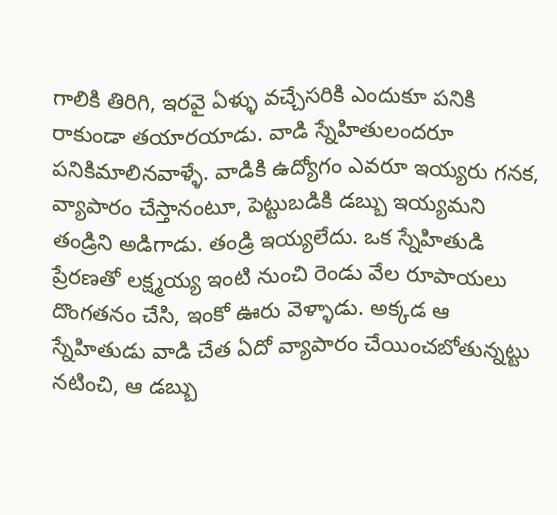గాలికి తిరిగి, ఇరవై ఏళ్ళు వచ్చేసరికి ఎందుకూ పనికి రాకుండా తయారయాడు. వాడి స్నేహితులందరూ పనికిమాలినవాళ్ళే. వాడికి ఉద్యోగం ఎవరూ ఇయ్యరు గనక, వ్యాపారం చేస్తానంటూ, పెట్టుబడికి డబ్బు ఇయ్యమని తండ్రిని అడిగాడు. తండ్రి ఇయ్యలేదు. ఒక స్నేహితుడి ప్రేరణతో లక్ష్మయ్య ఇంటి నుంచి రెండు వేల రూపాయలు దొంగతనం చేసి, ఇంకో ఊరు వెళ్ళాడు. అక్కడ ఆ స్నేహితుడు వాడి చేత ఏదో వ్యాపారం చేయించబోతున్నట్టు నటించి, ఆ డబ్బు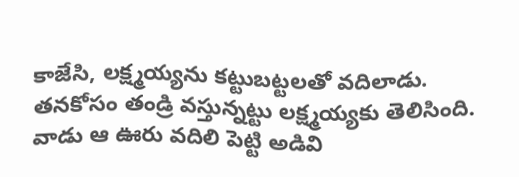కాజేసి, లక్ష్మయ్యను కట్టుబట్టలతో వదిలాడు.
తనకోసం తండ్రి వస్తున్నట్టు లక్ష్మయ్యకు తెలిసింది. వాడు ఆ ఊరు వదిలి పెట్టి అడివి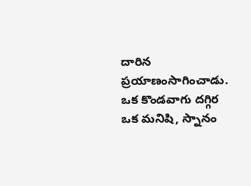దారిన ప్రయాణంసాగించాడు.
ఒక కొండవాగు దగ్గిర ఒక మనిషి, స్నానం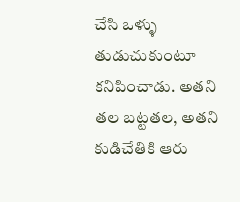చేసి ఒళ్ళు తుడుచుకుంటూ కనిపించాడు. అతని తల బట్టతల, అతని కుడిచేతికి ఆరు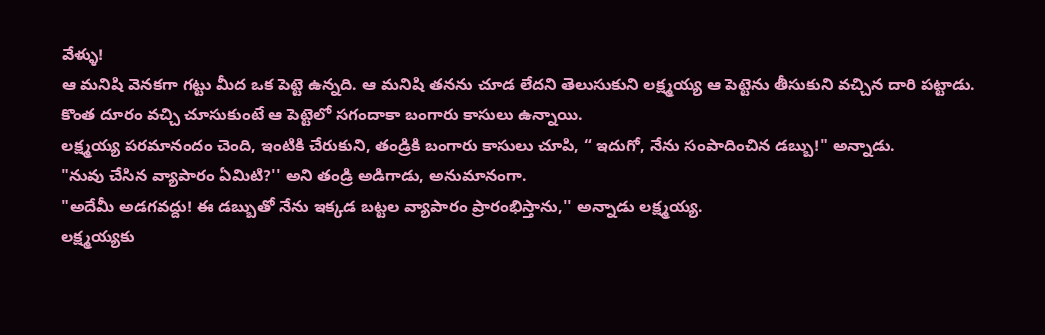వేళ్ళు!
ఆ మనిషి వెనకగా గట్టు మీద ఒక పెట్టె ఉన్నది. ఆ మనిషి తనను చూడ లేదని తెలుసుకుని లక్ష్మయ్య ఆ పెట్టెను తీసుకుని వచ్చిన దారి పట్టాడు. కొంత దూరం వచ్చి చూసుకుంటే ఆ పెట్టెలో సగందాకా బంగారు కాసులు ఉన్నాయి.
లక్ష్మయ్య పరమానందం చెంది, ఇంటికి చేరుకుని, తండ్రికి బంగారు కాసులు చూపి, “ ఇదుగో, నేను సంపాదించిన డబ్బు!" అన్నాడు.
"నువు చేసిన వ్యాపారం ఏమిటి?'' అని తండ్రి అడిగాడు, అనుమానంగా.
"అదేమీ అడగవద్దు! ఈ డబ్బుతో నేను ఇక్కడ బట్టల వ్యాపారం ప్రారంభిస్తాను,'' అన్నాడు లక్ష్మయ్య.
లక్ష్మయ్యకు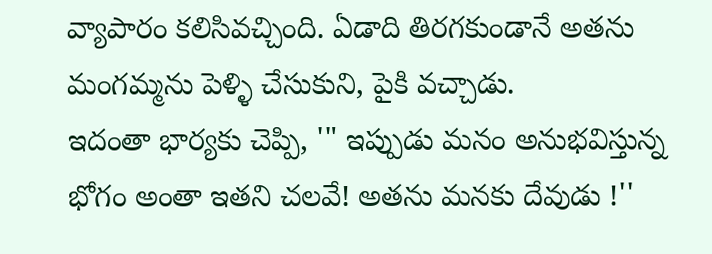వ్యాపారం కలిసివచ్చింది. ఏడాది తిరగకుండానే అతను మంగమ్మను పెళ్ళి చేసుకుని, పైకి వచ్చాడు.
ఇదంతా భార్యకు చెప్పి, '" ఇప్పుడు మనం అనుభవిస్తున్న భోగం అంతా ఇతని చలవే! అతను మనకు దేవుడు !''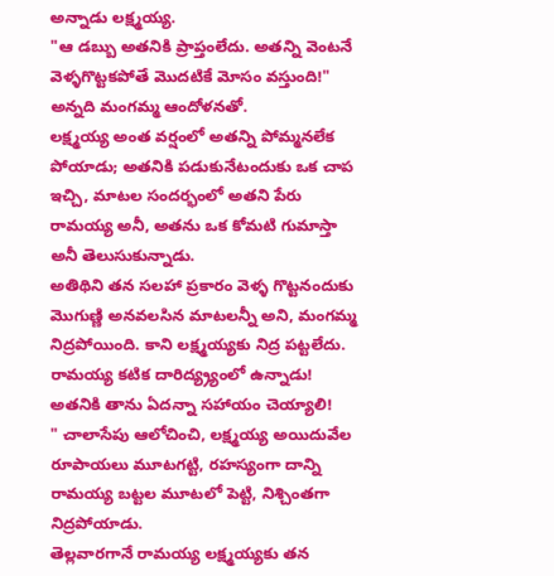అన్నాడు లక్ష్మయ్య.
"ఆ డబ్బు అతనికి ప్రాప్తంలేదు. అతన్ని వెంటనే వెళ్ళగొట్టకపోతే మొదటికే మోసం వస్తుంది!" అన్నది మంగమ్మ ఆందోళనతో.
లక్ష్మయ్య అంత వర్షంలో అతన్ని పోమ్మనలేక పోయాడు; అతనికి పడుకునేటందుకు ఒక చాప ఇచ్చి, మాటల సందర్భంలో అతని పేరు రామయ్య అనీ, అతను ఒక కోమటి గుమాస్తా అనీ తెలుసుకున్నాడు.
అతిథిని తన సలహా ప్రకారం వెళ్ళ గొట్టనందుకు మొగుణ్ణి అనవలసిన మాటలన్నీ అని, మంగమ్మ నిద్రపోయింది. కాని లక్ష్మయ్యకు నిద్ర పట్టలేదు. రామయ్య కటిక దారిద్య్ర్యంలో ఉన్నాడు! అతనికి తాను ఏదన్నా సహాయం చెయ్యాలి!
" చాలాసేపు ఆలోచించి, లక్ష్మయ్య అయిదువేల రూపాయలు మూటగట్టి, రహస్యంగా దాన్ని రామయ్య బట్టల మూటలో పెట్టి, నిశ్చింతగా నిద్రపోయాడు.
తెల్లవారగానే రామయ్య లక్ష్మయ్యకు తన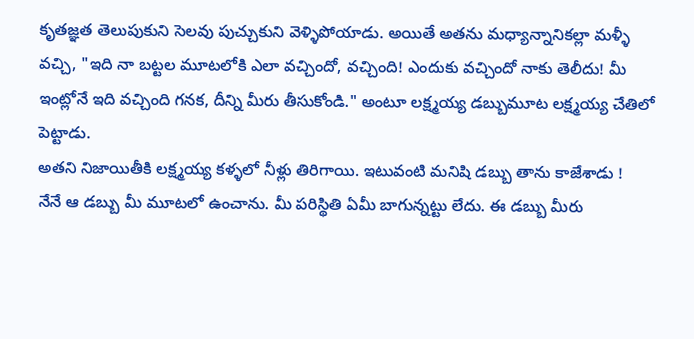కృతజ్ఞత తెలుపుకుని సెలవు పుచ్చుకుని వెళ్ళిపోయాడు. అయితే అతను మధ్యాన్నానికల్లా మళ్ళీ వచ్చి, "ఇది నా బట్టల మూటలోకి ఎలా వచ్చిందో, వచ్చింది! ఎందుకు వచ్చిందో నాకు తెలీదు! మీ ఇంట్లోనే ఇది వచ్చింది గనక, దీన్ని మీరు తీసుకోండి." అంటూ లక్ష్మయ్య డబ్బుమూట లక్ష్మయ్య చేతిలో పెట్టాడు.
అతని నిజాయితీకి లక్ష్మయ్య కళ్ళలో నీళ్లు తిరిగాయి. ఇటువంటి మనిషి డబ్బు తాను కాజేశాడు !
నేనే ఆ డబ్బు మీ మూటలో ఉంచాను. మీ పరిస్థితి ఏమీ బాగున్నట్టు లేదు. ఈ డబ్బు మీరు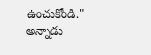ఉంచుకోండి." అన్నాడు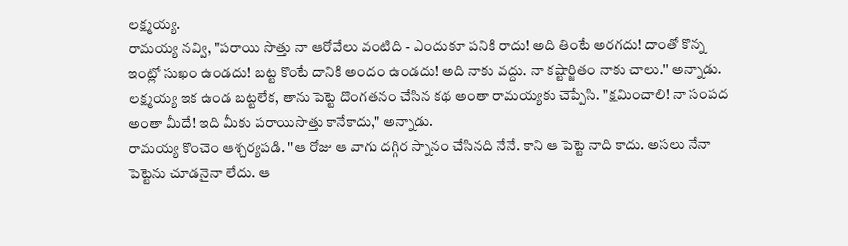లక్ష్మయ్య.
రామయ్య నవ్వి, "పరాయి సొత్తు నా ఆరోవేలు వంటిది - ఎందుకూ పనికి రాదు! అది తింటే అరగదు! దాంతో కొన్న ఇంట్లో సుఖం ఉండదు! బట్ట కొంటే దానికి అందం ఉండదు! అది నాకు వద్దు. నా కష్టార్జితం నాకు చాలు.'' అన్నాడు.
లక్ష్మయ్య ఇక ఉండ బట్టలేక, తాను పెట్టె దొంగతనం చేసిన కథ అంతా రామయ్యకు చెప్పేసి. "క్షమించాలి! నా సంపద అంతా మీదే! ఇది మీకు పరాయిసొత్తు కానేకాదు," అన్నాడు.
రామయ్య కొంచెం ఆశ్చర్యపడి. ''ఆ రోజు ఆ వాగు దగ్గిర స్నానం చేసినది నేనే. కాని ఆ పెట్టె నాది కాదు. అసలు నేనా పెట్టెను చూడనైనా లేదు. ఆ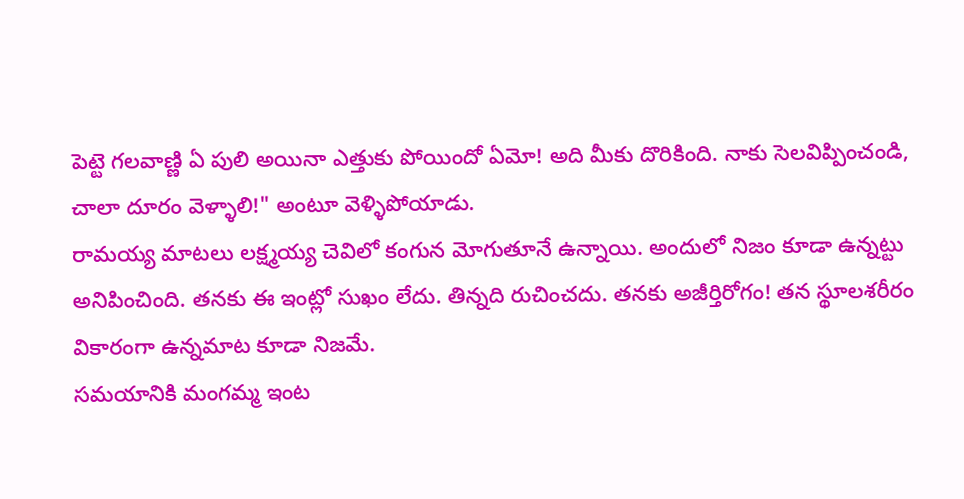పెట్టె గలవాణ్ణి ఏ పులి అయినా ఎత్తుకు పోయిందో ఏమో! అది మీకు దొరికింది. నాకు సెలవిప్పించండి, చాలా దూరం వెళ్ళాలి!" అంటూ వెళ్ళిపోయాడు.
రామయ్య మాటలు లక్ష్మయ్య చెవిలో కంగున మోగుతూనే ఉన్నాయి. అందులో నిజం కూడా ఉన్నట్టు అనిపించింది. తనకు ఈ ఇంట్లో సుఖం లేదు. తిన్నది రుచించదు. తనకు అజీర్తిరోగం! తన స్థూలశరీరం వికారంగా ఉన్నమాట కూడా నిజమే.
సమయానికి మంగమ్మ ఇంట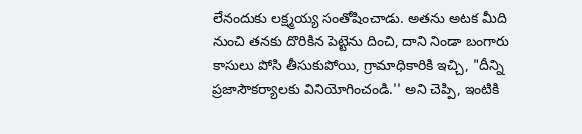లేనందుకు లక్ష్మయ్య సంతోషించాడు. అతను అటక మీది నుంచి తనకు దొరికిన పెట్టెను దించి, దాని నిండా బంగారు కాసులు పోసి తీసుకుపోయి, గ్రామాధికారికి ఇచ్చి, "దీన్ని ప్రజాసౌకర్యాలకు వినియోగించండి.'' అని చెప్పి, ఇంటికి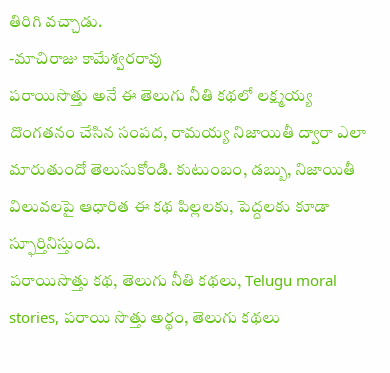తిరిగి వచ్చాడు.
-మాచిరాజు కామేశ్వరరావు
పరాయిసొత్తు అనే ఈ తెలుగు నీతి కథలో లక్ష్మయ్య దొంగతనం చేసిన సంపద, రామయ్య నిజాయితీ ద్వారా ఎలా మారుతుందో తెలుసుకోండి. కుటుంబం, డబ్బు, నిజాయితీ విలువలపై ఆధారిత ఈ కథ పిల్లలకు, పెద్దలకు కూడా స్ఫూర్తినిస్తుంది.
పరాయిసొత్తు కథ, తెలుగు నీతి కథలు, Telugu moral stories, పరాయి సొత్తు అర్థం, తెలుగు కథలు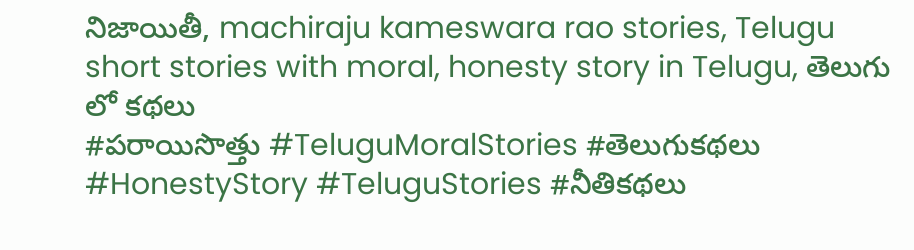నిజాయితీ, machiraju kameswara rao stories, Telugu short stories with moral, honesty story in Telugu, తెలుగు లో కథలు
#పరాయిసొత్తు #TeluguMoralStories #తెలుగుకథలు #HonestyStory #TeluguStories #నీతికథలు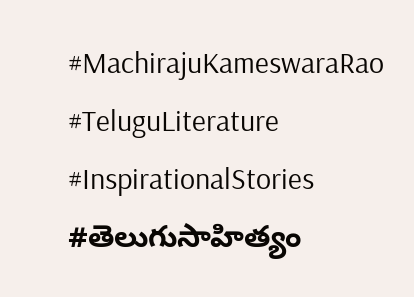#MachirajuKameswaraRao #TeluguLiterature #InspirationalStories #తెలుగుసాహిత్యం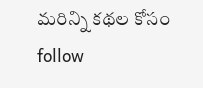మరిన్ని కథల కోసం follow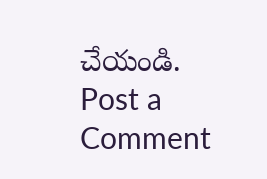చేయండి.
Post a Comment